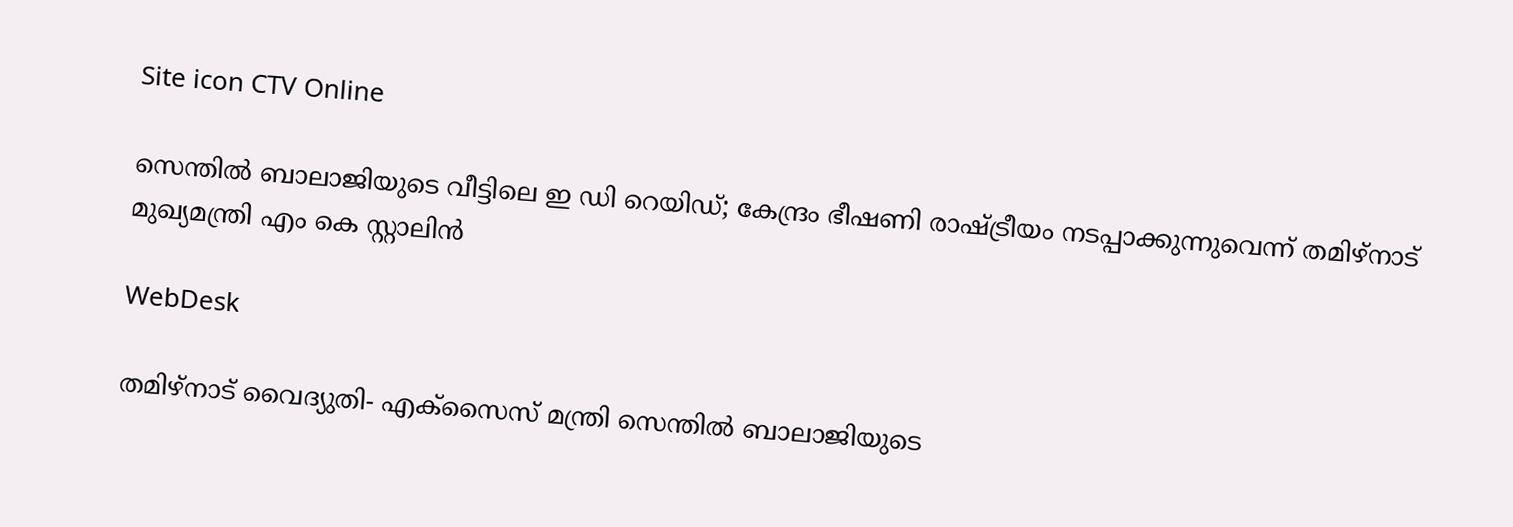Site icon CTV Online

സെന്തില്‍ ബാലാജിയുടെ വീട്ടിലെ ഇ ഡി റെയിഡ്; കേന്ദ്രം ഭീഷണി രാഷ്ട്രീയം നടപ്പാക്കുന്നുവെന്ന് തമിഴ്‌നാട് മുഖ്യമന്ത്രി എം കെ സ്റ്റാലിന്‍

WebDesk

തമിഴ്‌നാട് വൈദ്യുതി- എക്‌സൈസ് മന്ത്രി സെന്തില്‍ ബാലാജിയുടെ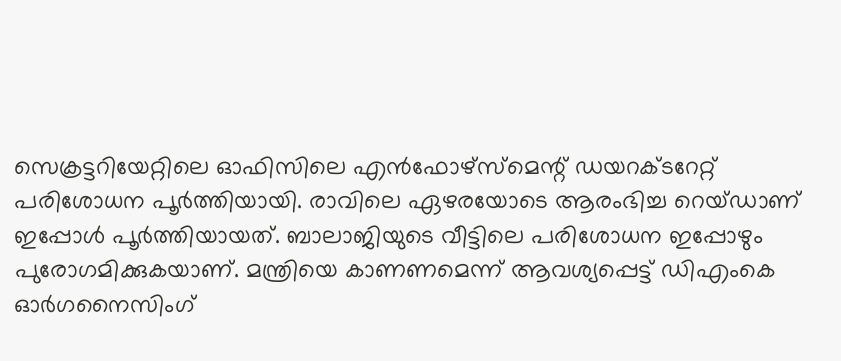സെക്രട്ടറിയേറ്റിലെ ഓഫിസിലെ എന്‍ഫോഴ്‌സ്‌മെന്റ് ഡയറക്ടറേറ്റ് പരിശോധന പൂര്‍ത്തിയായി. രാവിലെ ഏഴരയോടെ ആരംഭിച്ച റെയ്ഡാണ് ഇപ്പോള്‍ പൂര്‍ത്തിയായത്. ബാലാജിയുടെ വീട്ടിലെ പരിശോധന ഇപ്പോഴും പുരോഗമിക്കുകയാണ്. മന്ത്രിയെ കാണണമെന്ന് ആവശ്യപ്പെട്ട് ഡിഎംകെ ഓര്‍ഗനൈസിംഗ്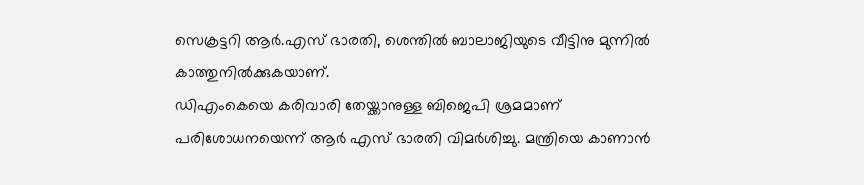സെക്രട്ടറി ആര്‍.എസ് ഭാരതി, ശെന്തില്‍ ബാലാജിയുടെ വീട്ടിനു മുന്നില്‍ കാത്തുനില്‍ക്കുകയാണ്.
ഡിഎംകെയെ കരിവാരി തേയ്ക്കാനുള്ള ബിജെപി ശ്രമമാണ് പരിശോധനയെന്ന് ആര്‍ എസ് ഭാരതി വിമര്‍ശിച്ചു. മന്ത്രിയെ കാണാന്‍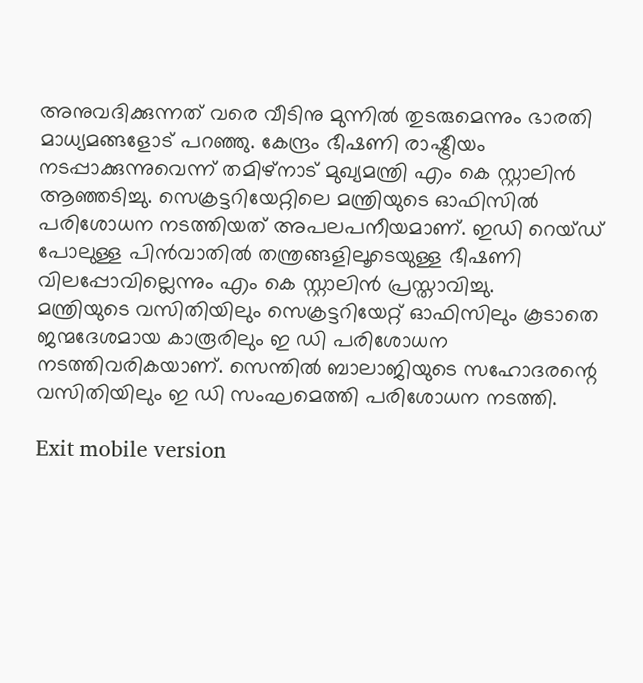അനുവദിക്കുന്നത് വരെ വീടിനു മുന്നില്‍ തുടരുമെന്നും ഭാരതി മാധ്യമങ്ങളോട് പറഞ്ഞു. കേന്ദ്രം ഭീഷണി രാഷ്ട്രീയം നടപ്പാക്കുന്നുവെന്ന് തമിഴ്‌നാട് മുഖ്യമന്ത്രി എം കെ സ്റ്റാലിന്‍ ആഞ്ഞടിച്ചു. സെക്രട്ടറിയേറ്റിലെ മന്ത്രിയുടെ ഓഫിസില്‍ പരിശോധന നടത്തിയത് അപലപനീയമാണ്. ഇഡി റെയ്ഡ് പോലുള്ള പിന്‍വാതില്‍ തന്ത്രങ്ങളിലൂടെയുള്ള ഭീഷണി വിലപ്പോവില്ലെന്നും എം കെ സ്റ്റാലിന്‍ പ്രസ്താവിച്ചു.
മന്ത്രിയുടെ വസിതിയിലും സെക്രട്ടറിയേറ്റ് ഓഫിസിലും കൂടാതെ ജന്മദേശമായ കാരൂരിലും ഇ ഡി പരിശോധന നടത്തിവരികയാണ്. സെന്തില്‍ ബാലാജിയുടെ സഹോദരന്റെ വസിതിയിലും ഇ ഡി സംഘമെത്തി പരിശോധന നടത്തി.

Exit mobile version